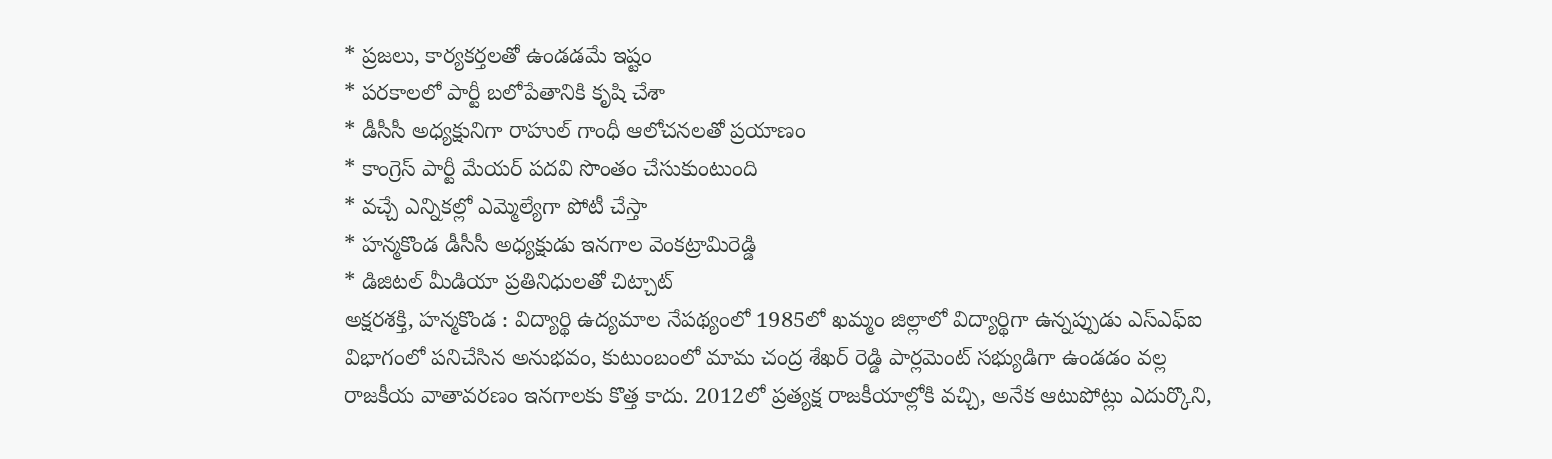* ప్రజలు, కార్యకర్తలతో ఉండడమే ఇష్టం
* పరకాలలో పార్టీ బలోపేతానికి కృషి చేశా
* డీసీసీ అధ్యక్షునిగా రాహుల్ గాంధీ ఆలోచనలతో ప్రయాణం
* కాంగ్రెస్ పార్టీ మేయర్ పదవి సొంతం చేసుకుంటుంది
* వచ్చే ఎన్నికల్లో ఎమ్మెల్యేగా పోటీ చేస్తా
* హన్మకొండ డీసీసీ అధ్యక్షుడు ఇనగాల వెంకట్రామిరెడ్డి
* డిజిటల్ మీడియా ప్రతినిధులతో చిట్చాట్
అక్షరశక్తి, హన్మకొండ : విద్యార్థి ఉద్యమాల నేపథ్యంలో 1985లో ఖమ్మం జిల్లాలో విద్యార్థిగా ఉన్నప్పుడు ఎస్ఎఫ్ఐ విభాగంలో పనిచేసిన అనుభవం, కుటుంబంలో మామ చంద్ర శేఖర్ రెడ్డి పార్లమెంట్ సభ్యుడిగా ఉండడం వల్ల రాజకీయ వాతావరణం ఇనగాలకు కొత్త కాదు. 2012లో ప్రత్యక్ష రాజకీయాల్లోకి వచ్చి, అనేక ఆటుపోట్లు ఎదుర్కొని,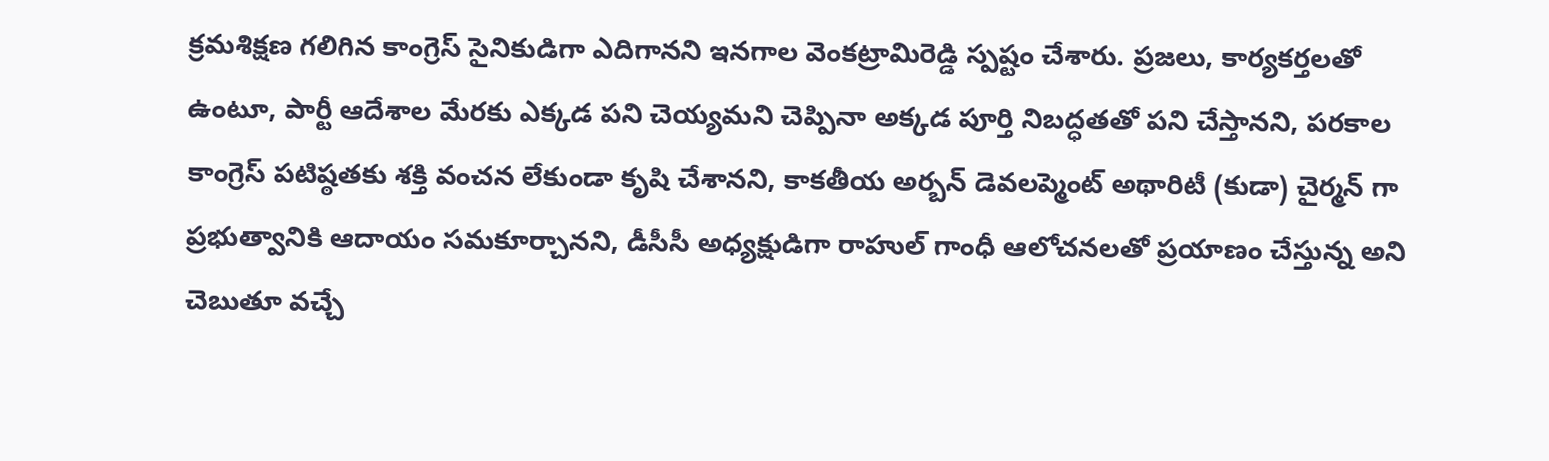క్రమశిక్షణ గలిగిన కాంగ్రెస్ సైనికుడిగా ఎదిగానని ఇనగాల వెంకట్రామిరెడ్డి స్పష్టం చేశారు. ప్రజలు, కార్యకర్తలతో ఉంటూ, పార్టీ ఆదేశాల మేరకు ఎక్కడ పని చెయ్యమని చెప్పినా అక్కడ పూర్తి నిబద్ధతతో పని చేస్తానని, పరకాల కాంగ్రెస్ పటిష్ఠతకు శక్తి వంచన లేకుండా కృషి చేశానని, కాకతీయ అర్బన్ డెవలప్మెంట్ అథారిటీ (కుడా) చైర్మన్ గా ప్రభుత్వానికి ఆదాయం సమకూర్చానని, డీసీసీ అధ్యక్షుడిగా రాహుల్ గాంధీ ఆలోచనలతో ప్రయాణం చేస్తున్న అని చెబుతూ వచ్చే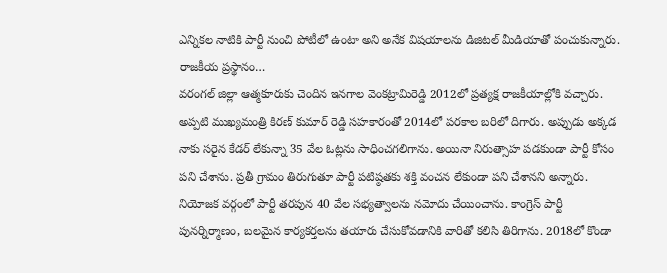ఎన్నికల నాటికి పార్టీ నుంచి పోటీలో ఉంటా అని అనేక విషయాలను డిజిటల్ మీడియాతో పంచుకున్నారు.
రాజకీయ ప్రస్థానం…
వరంగల్ జిల్లా ఆత్మకూరుకు చెందిన ఇనగాల వెంకట్రామిరెడ్డి 2012లో ప్రత్యక్ష రాజకీయాల్లోకి వచ్చారు. అప్పటి ముఖ్యమంత్రి కిరణ్ కుమార్ రెడ్డి సహకారంతో 2014లో పరకాల బరిలో దిగారు. అప్పుడు అక్కడ నాకు సరైన కేడర్ లేకున్నా 35 వేల ఓట్లను సాధించగలిగాను. అయినా నిరుత్సాహ పడకుండా పార్టీ కోసం పని చేశాను. ప్రతీ గ్రామం తిరుగుతూ పార్టీ పటిష్ఠతకు శక్తి వంచన లేకుండా పని చేశానని అన్నారు. నియోజక వర్గంలో పార్టీ తరపున 40 వేల సభ్యత్వాలను నమోదు చేయించాను. కాంగ్రెస్ పార్టీ పునర్నిర్మాణం, బలమైన కార్యకర్తలను తయారు చేసుకోవడానికి వారితో కలిసి తిరిగాను. 2018లో కొండా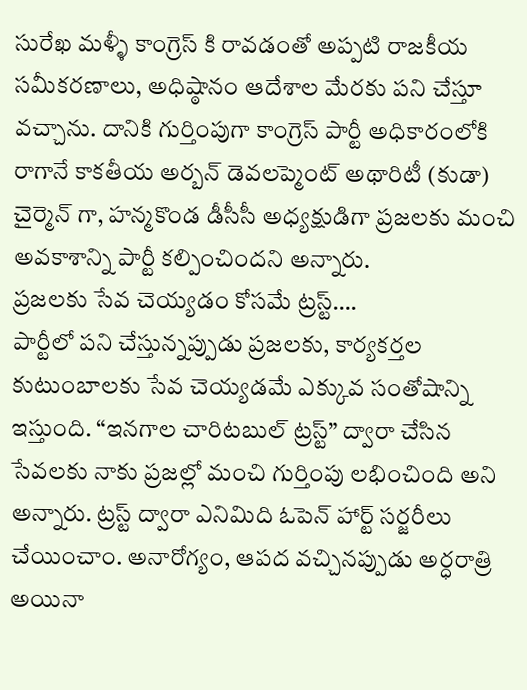సురేఖ మళ్ళీ కాంగ్రెస్ కి రావడంతో అప్పటి రాజకీయ సమీకరణాలు, అధిష్ఠానం ఆదేశాల మేరకు పని చేస్తూ వచ్చాను. దానికి గుర్తింపుగా కాంగ్రెస్ పార్టీ అధికారంలోకి రాగానే కాకతీయ అర్బన్ డెవలప్మెంట్ అథారిటీ (కుడా) చైర్మెన్ గా, హన్మకొండ డీసీసీ అధ్యక్షుడిగా ప్రజలకు మంచి అవకాశాన్ని పార్టీ కల్పించిందని అన్నారు.
ప్రజలకు సేవ చెయ్యడం కోసమే ట్రస్ట్….
పార్టీలో పని చేస్తున్నప్పుడు ప్రజలకు, కార్యకర్తల కుటుంబాలకు సేవ చెయ్యడమే ఎక్కువ సంతోషాన్ని ఇస్తుంది. “ఇనగాల చారిటబుల్ ట్రస్ట్” ద్వారా చేసిన సేవలకు నాకు ప్రజల్లో మంచి గుర్తింపు లభించింది అని అన్నారు. ట్రస్ట్ ద్వారా ఎనిమిది ఓపెన్ హార్ట్ సర్జరీలు చేయించాం. అనారోగ్యం, ఆపద వచ్చినప్పుడు అర్ధరాత్రి అయినా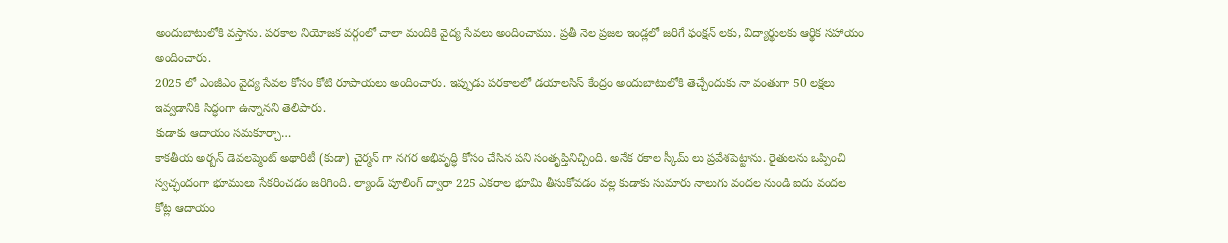అందుబాటులోకి వస్తాను. పరకాల నియోజక వర్గంలో చాలా మందికి వైద్య సేవలు అందించాము. ప్రతీ నెల ప్రజల ఇండ్లలో జరిగే ఫంక్షన్ లకు, విద్యార్థులకు ఆర్థిక సహాయం అందించారు.
2025 లో ఎంజీఎం వైద్య సేవల కోసం కోటి రూపాయలు అందించారు. ఇప్పుడు పరకాలలో డయాలసిస్ కేంద్రం అందుబాటులోకి తెచ్చేందుకు నా వంతుగా 50 లక్షలు ఇవ్వడానికి సిద్ధంగా ఉన్నానని తెలిపారు.
కుడాకు ఆదాయం సమకూర్చా…
కాకతీయ అర్బన్ డెవలప్మెంట్ అథారిటీ (కుడా) చైర్మన్ గా నగర అభివృద్ధి కోసం చేసిన పని సంతృప్తినిచ్చింది. అనేక రకాల స్కీమ్ లు ప్రవేశపెట్టాను. రైతులను ఒప్పించి స్వచ్ఛందంగా భూములు సేకరించడం జరిగింది. ల్యాండ్ పూలింగ్ ద్వారా 225 ఎకరాల భూమి తీసుకోవడం వల్ల కుడాకు సుమారు నాలుగు వందల నుండి ఐదు వందల కోట్ల ఆదాయం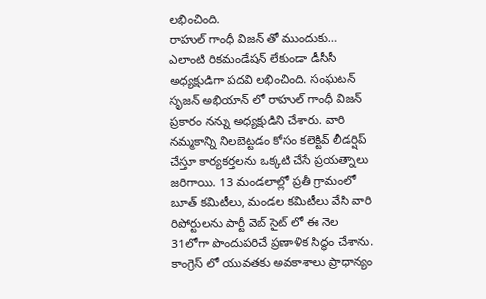లభించింది.
రాహుల్ గాంధీ విజన్ తో ముందుకు…
ఎలాంటి రికమండేషన్ లేకుండా డీసీసీ అధ్యక్షుడిగా పదవి లభించింది. సంఘటన్ సృజన్ అభియాన్ లో రాహుల్ గాంధీ విజన్ ప్రకారం నన్ను అధ్యక్షుడిని చేశారు. వారి నమ్మకాన్ని నిలబెట్టడం కోసం కలెక్టివ్ లీడర్షిప్ చేస్తూ కార్యకర్తలను ఒక్కటి చేసే ప్రయత్నాలు జరిగాయి. 13 మండలాల్లో ప్రతీ గ్రామంలో బూత్ కమిటీలు, మండల కమిటీలు వేసి వారి రిపోర్టులను పార్టీ వెబ్ సైట్ లో ఈ నెల 31లోగా పొందుపరిచే ప్రణాళిక సిద్ధం చేశాను. కాంగ్రెస్ లో యువతకు అవకాశాలు ప్రాధాన్యం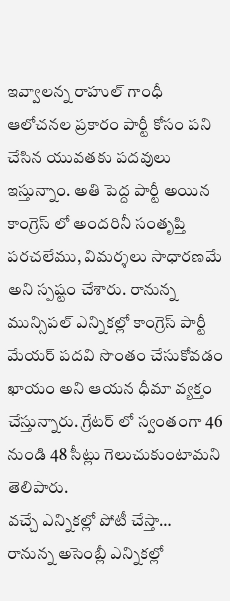ఇవ్వాలన్న రాహుల్ గాంధీ ఆలోచనల ప్రకారం పార్టీ కోసం పని చేసిన యువతకు పదవులు ఇస్తున్నాం. అతి పెద్ద పార్టీ అయిన కాంగ్రెస్ లో అందరినీ సంతృప్తి పరచలేము, విమర్శలు సాధారణమే అని స్పష్టం చేశారు. రానున్న మున్సిపల్ ఎన్నికల్లో కాంగ్రెస్ పార్టీ మేయర్ పదవి సొంతం చేసుకోవడం ఖాయం అని ఆయన ధీమా వ్యక్తం చేస్తున్నారు. గ్రేటర్ లో స్వంతంగా 46 నుండి 48 సీట్లు గెలుచుకుంటామని తెలిపారు.
వచ్చే ఎన్నికల్లో పోటీ చేస్తా…
రానున్న అసెంబ్లీ ఎన్నికల్లో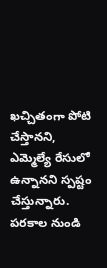ఖచ్చితంగా పోటి చేస్తానని, ఎమ్మెల్యే రేసులో ఉన్నానని స్పష్టం చేస్తున్నారు. పరకాల నుండి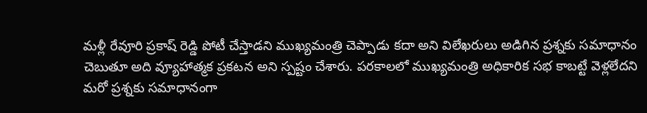మళ్లీ రేవూరి ప్రకాష్ రెడ్డి పోటీ చేస్తాడని ముఖ్యమంత్రి చెప్పాడు కదా అని విలేఖరులు అడిగిన ప్రశ్నకు సమాధానం చెబుతూ అది వ్యూహాత్మక ప్రకటన అని స్పష్టం చేశారు. పరకాలలో ముఖ్యమంత్రి అధికారిక సభ కాబట్టే వెళ్లలేదని మరో ప్రశ్నకు సమాధానంగా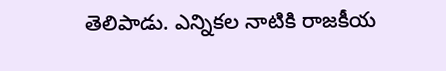తెలిపాడు. ఎన్నికల నాటికి రాజకీయ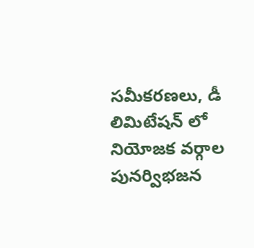సమీకరణలు, డీ లిమిటేషన్ లో నియోజక వర్గాల పునర్విభజన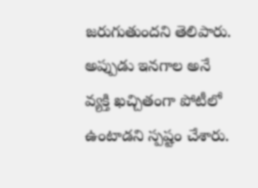జరుగుతుందని తెలిపారు. అప్పుడు ఇనగాల అనే వ్యక్తి ఖచ్చితంగా పోటీలో ఉంటాడని స్పష్టం చేశారు.